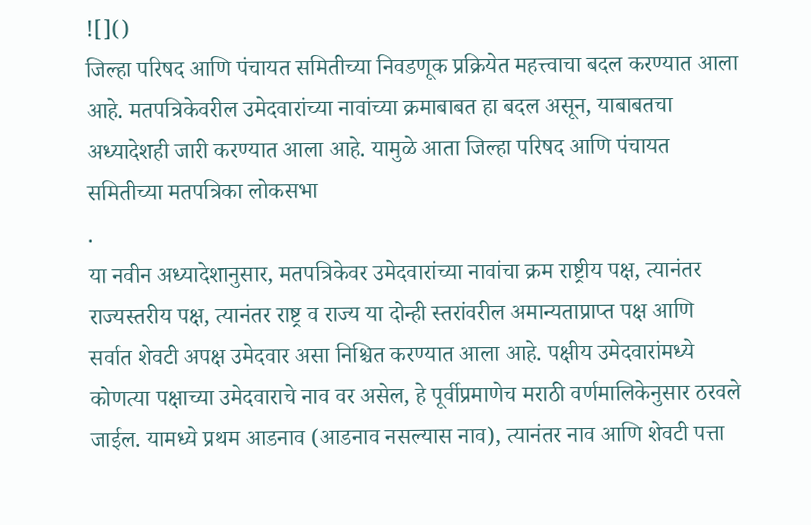![]()
जिल्हा परिषद आणि पंचायत समितीच्या निवडणूक प्रक्रियेत महत्त्वाचा बदल करण्यात आला आहे. मतपत्रिकेवरील उमेदवारांच्या नावांच्या क्रमाबाबत हा बदल असून, याबाबतचा अध्यादेशही जारी करण्यात आला आहे. यामुळे आता जिल्हा परिषद आणि पंचायत समितीच्या मतपत्रिका लोकसभा
.
या नवीन अध्यादेशानुसार, मतपत्रिकेवर उमेदवारांच्या नावांचा क्रम राष्ट्रीय पक्ष, त्यानंतर राज्यस्तरीय पक्ष, त्यानंतर राष्ट्र व राज्य या दोन्ही स्तरांवरील अमान्यताप्राप्त पक्ष आणि सर्वात शेवटी अपक्ष उमेदवार असा निश्चित करण्यात आला आहे. पक्षीय उमेदवारांमध्ये कोणत्या पक्षाच्या उमेदवाराचे नाव वर असेल, हे पूर्वीप्रमाणेच मराठी वर्णमालिकेनुसार ठरवले जाईल. यामध्ये प्रथम आडनाव (आडनाव नसल्यास नाव), त्यानंतर नाव आणि शेवटी पत्ता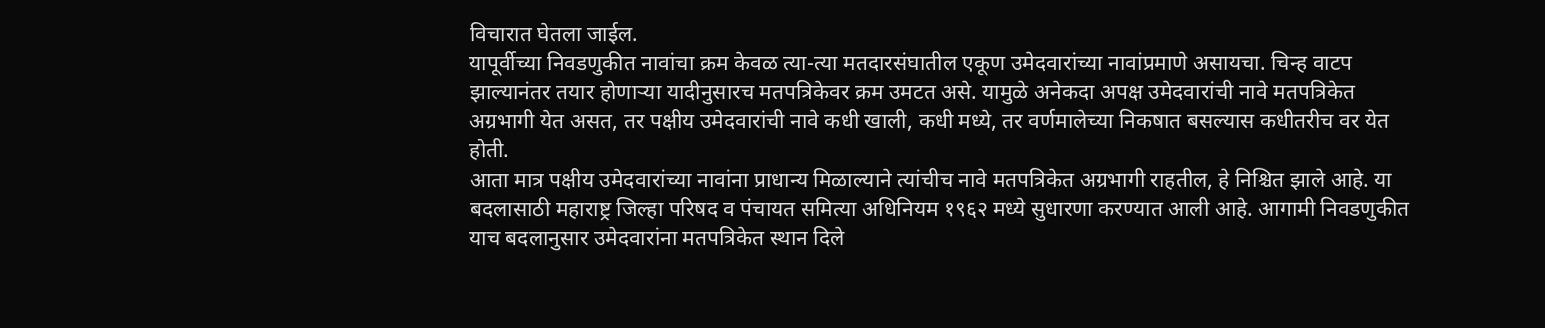विचारात घेतला जाईल.
यापूर्वीच्या निवडणुकीत नावांचा क्रम केवळ त्या-त्या मतदारसंघातील एकूण उमेदवारांच्या नावांप्रमाणे असायचा. चिन्ह वाटप झाल्यानंतर तयार होणाऱ्या यादीनुसारच मतपत्रिकेवर क्रम उमटत असे. यामुळे अनेकदा अपक्ष उमेदवारांची नावे मतपत्रिकेत अग्रभागी येत असत, तर पक्षीय उमेदवारांची नावे कधी खाली, कधी मध्ये, तर वर्णमालेच्या निकषात बसल्यास कधीतरीच वर येत होती.
आता मात्र पक्षीय उमेदवारांच्या नावांना प्राधान्य मिळाल्याने त्यांचीच नावे मतपत्रिकेत अग्रभागी राहतील, हे निश्चित झाले आहे. या बदलासाठी महाराष्ट्र जिल्हा परिषद व पंचायत समित्या अधिनियम १९६२ मध्ये सुधारणा करण्यात आली आहे. आगामी निवडणुकीत याच बदलानुसार उमेदवारांना मतपत्रिकेत स्थान दिले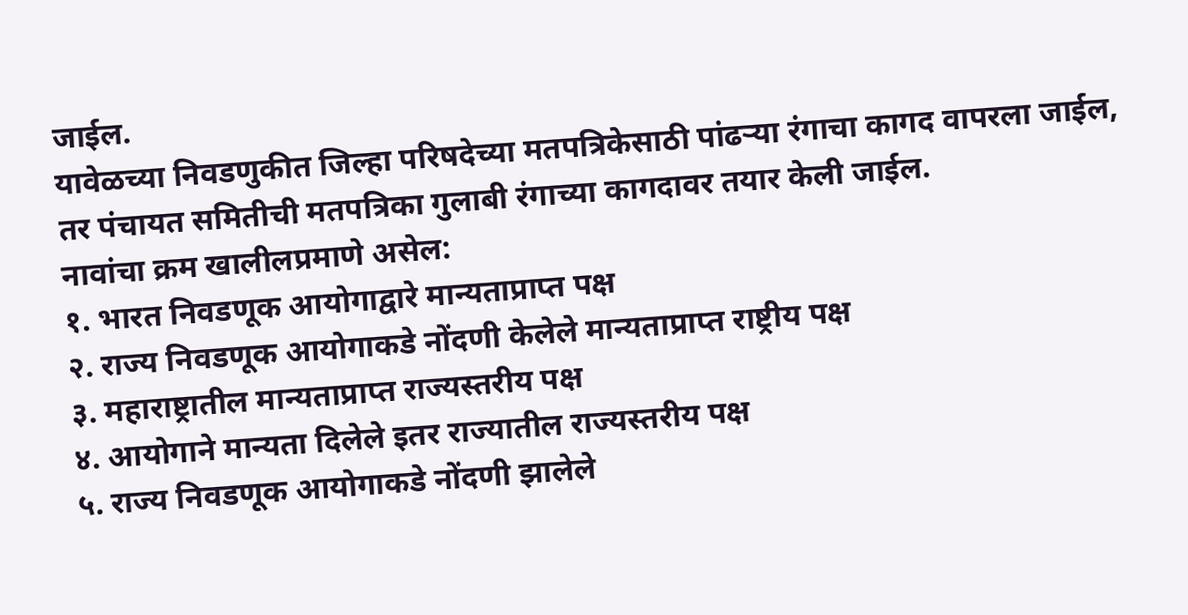जाईल.
यावेळच्या निवडणुकीत जिल्हा परिषदेच्या मतपत्रिकेसाठी पांढऱ्या रंगाचा कागद वापरला जाईल, तर पंचायत समितीची मतपत्रिका गुलाबी रंगाच्या कागदावर तयार केली जाईल.
नावांचा क्रम खालीलप्रमाणे असेल:
१. भारत निवडणूक आयोगाद्वारे मान्यताप्राप्त पक्ष
२. राज्य निवडणूक आयोगाकडे नोंदणी केलेले मान्यताप्राप्त राष्ट्रीय पक्ष
३. महाराष्ट्रातील मान्यताप्राप्त राज्यस्तरीय पक्ष
४. आयोगाने मान्यता दिलेले इतर राज्यातील राज्यस्तरीय पक्ष
५. राज्य निवडणूक आयोगाकडे नोंदणी झालेले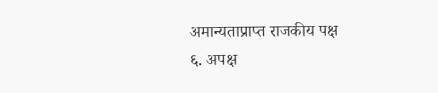अमान्यताप्राप्त राजकीय पक्ष
६. अपक्ष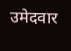उमेदवार